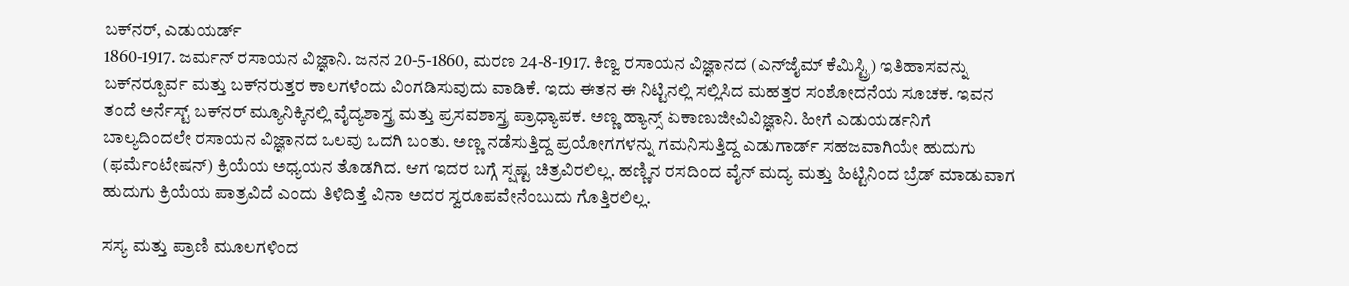ಬಕ್‍ನರ್, ಎಡುಯರ್ಡ್
1860-1917. ಜರ್ಮನ್ ರಸಾಯನ ವಿಜ್ಞಾನಿ. ಜನನ 20-5-1860, ಮರಣ 24-8-1917. ಕಿಣ್ವ ರಸಾಯನ ವಿಜ್ಞಾನದ (ಎನ್‍ಜೈಮ್ ಕೆಮಿಸ್ಟ್ರಿ) ಇತಿಹಾಸವನ್ನು ಬಕ್‍ನರ್‍ಪೂರ್ವ ಮತ್ತು ಬಕ್‍ನರುತ್ತರ ಕಾಲಗಳೆಂದು ವಿಂಗಡಿಸುವುದು ವಾಡಿಕೆ. ಇದು ಈತನ ಈ ನಿಟ್ಟಿನಲ್ಲಿ ಸಲ್ಲಿಸಿದ ಮಹತ್ತರ ಸಂಶೋದನೆಯ ಸೂಚಕ. ಇವನ ತಂದೆ ಅರ್ನೆಸ್ಟ್ ಬಕ್‍ನರ್ ಮ್ಯೂನಿಕ್ಕಿನಲ್ಲಿ ವೈದ್ಯಶಾಸ್ತ್ರ ಮತ್ತು ಪ್ರಸವಶಾಸ್ತ್ರ ಪ್ರಾಧ್ಯಾಪಕ. ಅಣ್ಣ ಹ್ಯಾನ್ಸ್ ಏಕಾಣುಜೀವಿವಿಜ್ಞಾನಿ. ಹೀಗೆ ಎಡುಯರ್ಡನಿಗೆ ಬಾಲ್ಯದಿಂದಲೇ ರಸಾಯನ ವಿಜ್ಞಾನದ ಒಲವು ಒದಗಿ ಬಂತು. ಅಣ್ಣ ನಡೆಸುತ್ತಿದ್ದ ಪ್ರಯೋಗಗಳನ್ನು ಗಮನಿಸುತ್ತಿದ್ದ ಎಡುಗಾರ್ಡ್ ಸಹಜವಾಗಿಯೇ ಹುದುಗು (ಫರ್ಮೆಂಟೇಷನ್) ಕ್ರಿಯೆಯ ಅಧ್ಯಯನ ತೊಡಗಿದ. ಆಗ ಇದರ ಬಗ್ಗೆ ಸ್ಷಷ್ಟ ಚಿತ್ರವಿರಲಿಲ್ಲ. ಹಣ್ಣಿನ ರಸದಿಂದ ವೈನ್ ಮದ್ಯ ಮತ್ತು ಹಿಟ್ಟಿನಿಂದ ಬ್ರೆಡ್ ಮಾಡುವಾಗ ಹುದುಗು ಕ್ರಿಯೆಯ ಪಾತ್ರವಿದೆ ಎಂದು ತಿಳಿದಿತ್ತೆ ವಿನಾ ಅದರ ಸ್ವರೂಪವೇನೆಂಬುದು ಗೊತ್ತಿರಲಿಲ್ಲ.

ಸಸ್ಯ ಮತ್ತು ಪ್ರಾಣಿ ಮೂಲಗಳಿಂದ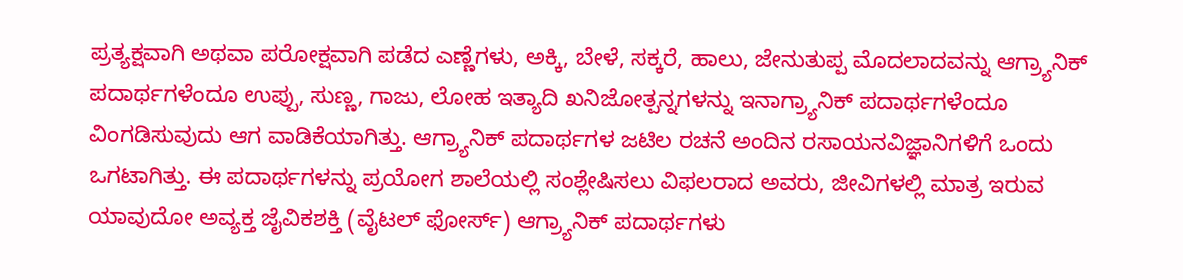ಪ್ರತ್ಯಕ್ಷವಾಗಿ ಅಥವಾ ಪರೋಕ್ಷವಾಗಿ ಪಡೆದ ಎಣ್ಣೆಗಳು, ಅಕ್ಕಿ, ಬೇಳೆ, ಸಕ್ಕರೆ, ಹಾಲು, ಜೇನುತುಪ್ಪ ಮೊದಲಾದವನ್ನು ಆಗ್ರ್ಯಾನಿಕ್ ಪದಾರ್ಥಗಳೆಂದೂ ಉಪ್ಪು, ಸುಣ್ಣ, ಗಾಜು, ಲೋಹ ಇತ್ಯಾದಿ ಖನಿಜೋತ್ಪನ್ನಗಳನ್ನು ಇನಾಗ್ರ್ಯಾನಿಕ್ ಪದಾರ್ಥಗಳೆಂದೂ ವಿಂಗಡಿಸುವುದು ಆಗ ವಾಡಿಕೆಯಾಗಿತ್ತು. ಆಗ್ರ್ಯಾನಿಕ್ ಪದಾರ್ಥಗಳ ಜಟಿಲ ರಚನೆ ಅಂದಿನ ರಸಾಯನವಿಜ್ಞಾನಿಗಳಿಗೆ ಒಂದು ಒಗಟಾಗಿತ್ತು. ಈ ಪದಾರ್ಥಗಳನ್ನು ಪ್ರಯೋಗ ಶಾಲೆಯಲ್ಲಿ ಸಂಶ್ಲೇಷಿಸಲು ವಿಫಲರಾದ ಅವರು, ಜೀವಿಗಳಲ್ಲಿ ಮಾತ್ರ ಇರುವ ಯಾವುದೋ ಅವ್ಯಕ್ತ ಜೈವಿಕಶಕ್ತಿ (ವೈಟಲ್ ಫೋರ್ಸ್) ಆಗ್ರ್ಯಾನಿಕ್ ಪದಾರ್ಥಗಳು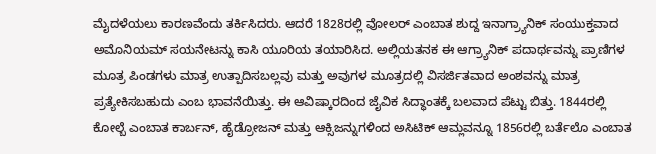ಮೈದಳೆಯಲು ಕಾರಣವೆಂದು ತರ್ಕಿಸಿದರು. ಆದರೆ 1828ರಲ್ಲಿ ವೋಲರ್ ಎಂಬಾತ ಶುದ್ದ ಇನಾಗ್ರ್ಯಾನಿಕ್ ಸಂಯುಕ್ತವಾದ ಅಮೊನಿಯಮ್ ಸಯನೇಟನ್ನು ಕಾಸಿ ಯೂರಿಯ ತಯಾರಿಸಿದ. ಅಲ್ಲಿಯತನಕ ಈ ಆಗ್ರ್ಯಾನಿಕ್ ಪದಾರ್ಥವನ್ನು ಪ್ರಾಣಿಗಳ ಮೂತ್ರ ಪಿಂಡಗಳು ಮಾತ್ರ ಉತ್ಪಾದಿಸಬಲ್ಲವು ಮತ್ತು ಅವುಗಳ ಮೂತ್ರದಲ್ಲಿ ವಿಸರ್ಜಿತವಾದ ಅಂಶವನ್ನು ಮಾತ್ರ ಪ್ರತ್ಯೇಕಿಸಬಹುದು ಎಂಬ ಭಾವನೆಯಿತ್ತು. ಈ ಆವಿಷ್ಕಾರದಿಂದ ಜೈವಿಕ ಸಿದ್ಧಾಂತಕ್ಕೆ ಬಲವಾದ ಪೆಟ್ಟು ಬಿತ್ತು. 1844ರಲ್ಲಿ ಕೋಲ್ಬೆ ಎಂಬಾತ ಕಾರ್ಬನ್, ಹೈಡ್ರೋಜನ್ ಮತ್ತು ಆಕ್ಸಿಜನ್ನುಗಳಿಂದ ಅಸಿಟಿಕ್ ಆಮ್ಲವನ್ನೂ 1856ರಲ್ಲಿ ಬರ್ತೆಲೊ ಎಂಬಾತ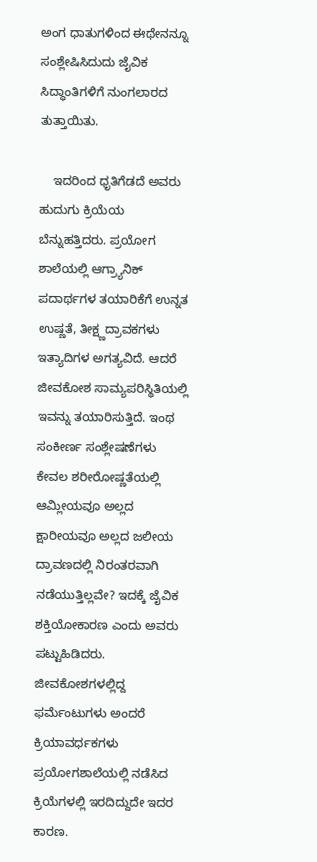ಅಂಗ ಧಾತುಗಳಿಂದ ಈಥೇನನ್ನೂ ಸಂಶ್ಲೇಷಿಸಿದುದು ಜೈವಿಕ ಸಿದ್ಧಾಂತಿಗಳಿಗೆ ನುಂಗಲಾರದ ತುತ್ತಾಯಿತು.

    ಇದರಿಂದ ಧೃತಿಗೆಡದೆ ಅವರು ಹುದುಗು ಕ್ರಿಯೆಯ ಬೆನ್ನುಹತ್ತಿದರು. ಪ್ರಯೋಗ ಶಾಲೆಯಲ್ಲಿ ಆಗ್ರ್ಯಾನಿಕ್ ಪದಾರ್ಥಗಳ ತಯಾರಿಕೆಗೆ ಉನ್ನತ ಉಷ್ಣತೆ, ತೀಕ್ಷ್ಣದ್ರಾವಕಗಳು ಇತ್ಯಾದಿಗಳ ಅಗತ್ಯವಿದೆ. ಆದರೆ ಜೀವಕೋಶ ಸಾಮ್ಯಪರಿಸ್ಥಿತಿಯಲ್ಲಿ ಇವನ್ನು ತಯಾರಿಸುತ್ತಿದೆ. ಇಂಥ ಸಂಕೀರ್ಣ ಸಂಶ್ಲೇಷಣೆಗಳು ಕೇವಲ ಶರೀರೋಷ್ಣತೆಯಲ್ಲಿ ಆಮ್ಲೀಯವೂ ಅಲ್ಲದ ಕ್ಷಾರೀಯವೂ ಅಲ್ಲದ ಜಲೀಯ ದ್ರಾವಣದಲ್ಲಿ ನಿರಂತರವಾಗಿ ನಡೆಯುತ್ತಿಲ್ಲವೇ? ಇದಕ್ಕೆ ಜೈವಿಕ ಶಕ್ತಿಯೋಕಾರಣ ಎಂದು ಅವರು ಪಟ್ಟುಹಿಡಿದರು. ಜೀವಕೋಶಗಳಲ್ಲಿದ್ದ ಫರ್ಮೆಂಟುಗಳು ಅಂದರೆ ಕ್ರಿಯಾವರ್ಧಕಗಳು ಪ್ರಯೋಗಶಾಲೆಯಲ್ಲಿ ನಡೆಸಿದ ಕ್ರಿಯೆಗಳಲ್ಲಿ ಇರದಿದ್ದುದೇ ಇದರ ಕಾರಣ.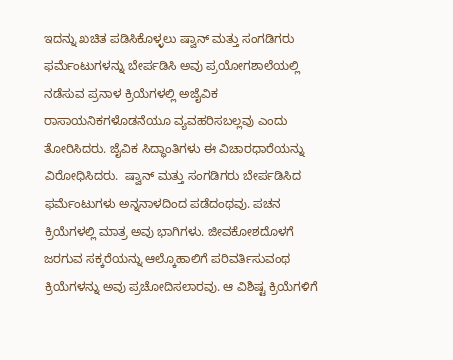ಇದನ್ನು ಖಚಿತ ಪಡಿಸಿಕೊಳ್ಳಲು ಷ್ವಾನ್ ಮತ್ತು ಸಂಗಡಿಗರು ಫರ್ಮೆಂಟುಗಳನ್ನು ಬೇರ್ಪಡಿಸಿ ಅವು ಪ್ರಯೋಗಶಾಲೆಯಲ್ಲಿ ನಡೆಸುವ ಪ್ರನಾಳ ಕ್ರಿಯೆಗಳಲ್ಲಿ ಅಜೈವಿಕ ರಾಸಾಯನಿಕಗಳೊಡನೆಯೂ ವ್ಯವಹರಿಸಬಲ್ಲವು ಎಂದು ತೋರಿಸಿದರು. ಜೈವಿಕ ಸಿದ್ಧಾಂತಿಗಳು ಈ ವಿಚಾರಧಾರೆಯನ್ನು ವಿರೋಧಿಸಿದರು.  ಷ್ವಾನ್ ಮತ್ತು ಸಂಗಡಿಗರು ಬೇರ್ಪಡಿಸಿದ ಫರ್ಮೆಂಟುಗಳು ಅನ್ನನಾಳದಿಂದ ಪಡೆದಂಥವು. ಪಚನ ಕ್ರಿಯೆಗಳಲ್ಲಿ ಮಾತ್ರ ಅವು ಭಾಗಿಗಳು. ಜೀವಕೋಶದೊಳಗೆ ಜರಗುವ ಸಕ್ಕರೆಯನ್ನು ಆಲ್ಕೊಹಾಲಿಗೆ ಪರಿವರ್ತಿಸುವಂಥ ಕ್ರಿಯೆಗಳನ್ನು ಅವು ಪ್ರಚೋದಿಸಲಾರವು. ಆ ವಿಶಿಷ್ಟ ಕ್ರಿಯೆಗಳಿಗೆ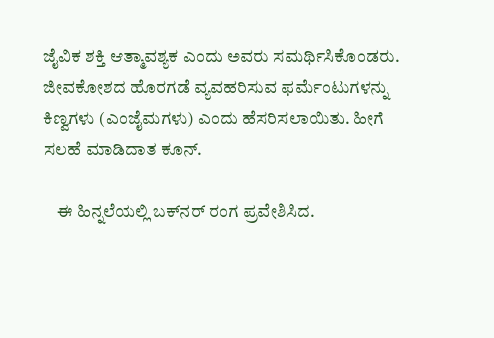ಜೈವಿಕ ಶಕ್ತಿ ಆತ್ಮಾವಶ್ಯಕ ಎಂದು ಅವರು ಸಮರ್ಥಿಸಿಕೊಂಡರು. ಜೀವಕೋಶದ ಹೊರಗಡೆ ವ್ಯವಹರಿಸುವ ಫರ್ಮೆಂಟುಗಳನ್ನು ಕಿಣ್ವಗಳು (ಎಂಜೈಮಗಳು) ಎಂದು ಹೆಸರಿಸಲಾಯಿತು. ಹೀಗೆ ಸಲಹೆ ಮಾಡಿದಾತ ಕೂನ್.

    ಈ ಹಿನ್ನಲೆಯಲ್ಲಿ ಬಕ್‍ನರ್ ರಂಗ ಪ್ರವೇಶಿಸಿದ.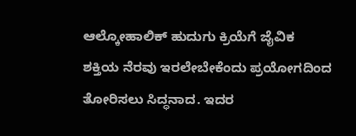ಆಲ್ಕೋಹಾಲಿಕ್ ಹುದುಗು ಕ್ರಿಯೆಗೆ ಜೈವಿಕ ಶಕ್ತಿಯ ನೆರವು ಇರಲೇಬೇಕೆಂದು ಪ್ರಯೋಗದಿಂದ ತೋರಿಸಲು ಸಿದ್ಧನಾದ. ಇದರ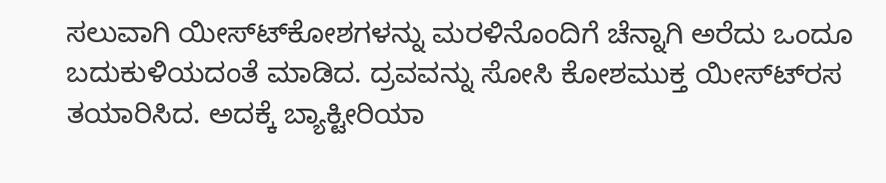ಸಲುವಾಗಿ ಯೀಸ್ಟ್‍ಕೋಶಗಳನ್ನು ಮರಳಿನೊಂದಿಗೆ ಚೆನ್ನಾಗಿ ಅರೆದು ಒಂದೂ ಬದುಕುಳಿಯದಂತೆ ಮಾಡಿದ. ದ್ರವವನ್ನು ಸೋಸಿ ಕೋಶಮುಕ್ತ ಯೀಸ್ಟ್‍ರಸ ತಯಾರಿಸಿದ. ಅದಕ್ಕೆ ಬ್ಯಾಕ್ಟೀರಿಯಾ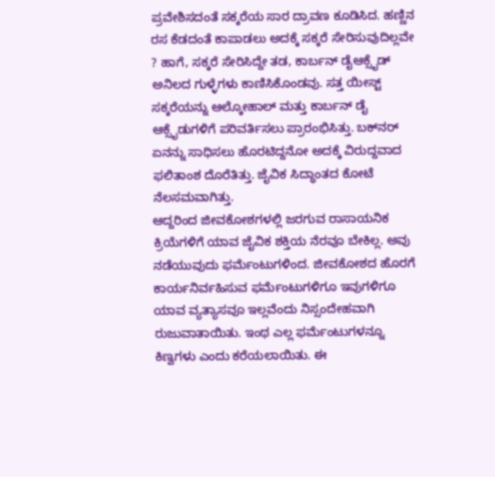ಪ್ರವೇಶಿಸದಂತೆ ಸಕ್ಕರೆಯ ಸಾರ ದ್ರಾವಣ ಕೂಡಿಸಿದ. ಹಣ್ಣಿನ ರಸ ಕೆಡದಂತೆ ಕಾಪಾಡಲು ಅದಕ್ಕೆ ಸಕ್ಕರೆ ಸೇರಿಸುವುದಿಲ್ಲವೇ ? ಹಾಗೆ, ಸಕ್ಕರೆ ಸೇರಿಸಿದ್ದೇ ತಡ, ಕಾರ್ಬನ್ ಡೈಆಕ್ಸೈಡ್ ಅನಿಲದ ಗುಳ್ಳೆಗಳು ಕಾಣಿಸಿಕೊಂಡವು. ಸತ್ತ ಯೀಸ್ಟ್ ಸಕ್ಕರೆಯನ್ನು ಆಲ್ಕೋಹಾಲ್ ಮತ್ತು ಕಾರ್ಬನ್ ಡೈ ಆಕ್ಸೈಡುಗಳಿಗೆ ಪರಿವರ್ತಿಸಲು ಪ್ರಾರಂಭಿಸಿತ್ತು. ಬಕ್‍ನರ್ ಏನನ್ನು ಸಾಧಿಸಲು ಹೊರಟಿದ್ದನೋ ಅದಕ್ಕೆ ವಿರುದ್ದವಾದ ಫಲಿತಾಂಶ ದೊರೆತಿತ್ತು. ಜೈವಿಕ ಸಿದ್ಧಾಂತದ ಕೋಟೆ ನೆಲಸಮವಾಗಿತ್ತು.
ಆದ್ದರಿಂದ ಜೀವಕೋಶಗಳಲ್ಲಿ ಜರಗುವ ರಾಸಾಯನಿಕ ಕ್ರಿಯೆಗಳಿಗೆ ಯಾವ ಜೈವಿಕ ಶಕ್ತಿಯ ನೆರವೂ ಬೇಕಿಲ್ಲ. ಅವು ನಡೆಯುವುದು ಫರ್ಮೆಂಟುಗಳಿಂದ. ಜೀವಕೋಶದ ಹೊರಗೆ ಕಾರ್ಯನಿರ್ವಹಿಸುವ ಫರ್ಮೆಂಟುಗಳಿಗೂ ಇವುಗಳಿಗೂ ಯಾವ ವ್ಯತ್ಯಾಸವೂ ಇಲ್ಲವೆಂದು ನಿಸ್ಸಂದೇಹವಾಗಿ ರುಜುವಾತಾಯಿತು. ಇಂಥ ಎಲ್ಲ ಫರ್ಮೆಂಟುಗಳನ್ನೂ ಕಿಣ್ವಗಳು ಎಂದು ಕರೆಯಲಾಯಿತು. ಈ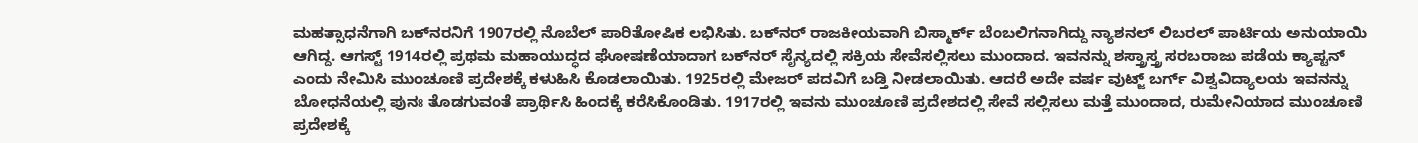ಮಹತ್ಸಾಧನೆಗಾಗಿ ಬಕ್‍ನರನಿಗೆ 1907ರಲ್ಲಿ ನೊಬೆಲ್ ಪಾರಿತೋಷಿಕ ಲಭಿಸಿತು. ಬಕ್‍ನರ್ ರಾಜಕೀಯವಾಗಿ ಬಿಸ್ಮಾರ್ಕ್ ಬೆಂಬಲಿಗನಾಗಿದ್ದು ನ್ಯಾಶನಲ್ ಲಿಬರಲ್ ಪಾರ್ಟಿಯ ಅನುಯಾಯಿ ಆಗಿದ್ದ. ಆಗಸ್ಟ್ 1914ರಲ್ಲಿ ಪ್ರಥಮ ಮಹಾಯುದ್ಧದ ಘೋಷಣೆಯಾದಾಗ ಬಕ್‍ನರ್ ಸೈನ್ಯದಲ್ಲಿ ಸಕ್ರಿಯ ಸೇವೆಸಲ್ಲಿಸಲು ಮುಂದಾದ. ಇವನನ್ನು ಶಸ್ತ್ರಾಸ್ತ್ರ ಸರಬರಾಜು ಪಡೆಯ ಕ್ಯಾಪ್ಟನ್ ಎಂದು ನೇಮಿಸಿ ಮುಂಚೂಣಿ ಪ್ರದೇಶಕ್ಕೆ ಕಳುಹಿಸಿ ಕೊಡಲಾಯಿತು. 1925ರಲ್ಲಿ ಮೇಜರ್ ಪದವಿಗೆ ಬಡ್ತಿ ನೀಡಲಾಯಿತು. ಆದರೆ ಅದೇ ವರ್ಷ ವುಟ್ಜ್ ಬರ್ಗ್ ವಿಶ್ವವಿದ್ಯಾಲಯ ಇವನನ್ನು ಬೋಧನೆಯಲ್ಲಿ ಪುನಃ ತೊಡಗುವಂತೆ ಪ್ರಾರ್ಥಿಸಿ ಹಿಂದಕ್ಕೆ ಕರೆಸಿಕೊಂಡಿತು. 1917ರಲ್ಲಿ ಇವನು ಮುಂಚೂಣಿ ಪ್ರದೇಶದಲ್ಲಿ ಸೇವೆ ಸಲ್ಲಿಸಲು ಮತ್ತೆ ಮುಂದಾದ, ರುಮೇನಿಯಾದ ಮುಂಚೂಣಿ ಪ್ರದೇಶಕ್ಕೆ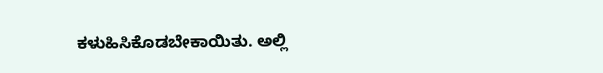ಕಳುಹಿಸಿಕೊಡಬೇಕಾಯಿತು. ಅಲ್ಲಿ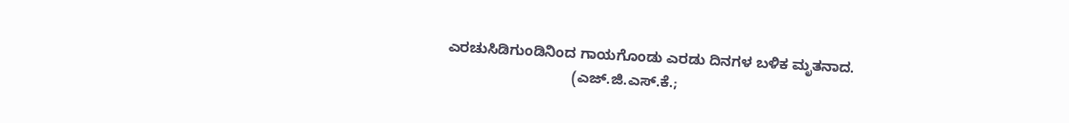ಎರಚುಸಿಡಿಗುಂಡಿನಿಂದ ಗಾಯಗೊಂಡು ಎರಡು ದಿನಗಳ ಬಳಿಕ ಮೃತನಾದ.
                               (ಎಜ್.ಜಿ.ಎಸ್.ಕೆ.;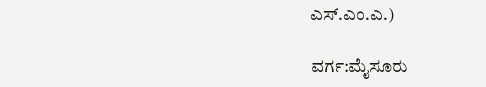ಎಸ್.ಎಂ.ಎ.)

ವರ್ಗ:ಮೈಸೂರು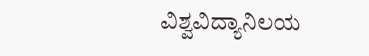ವಿಶ್ವವಿದ್ಯಾನಿಲಯ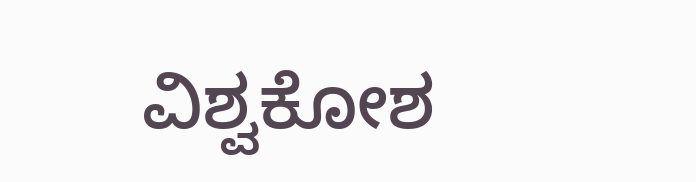ವಿಶ್ವಕೋಶ